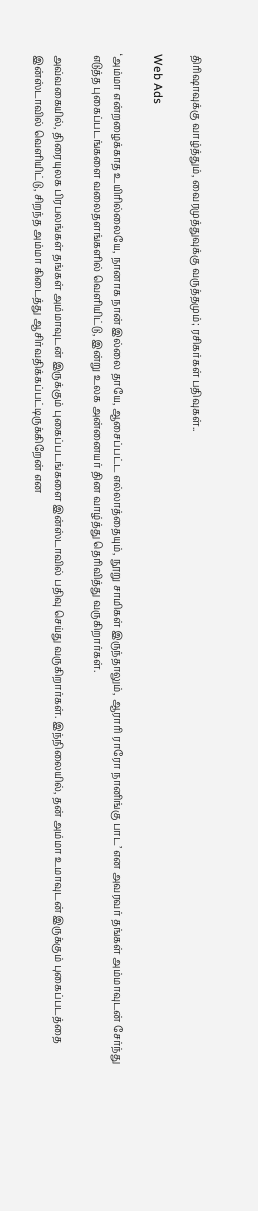திரிஷாவுக்கு வாழ்த்தும், வைரமுத்துவுக்கு வருத்தமும்; ரசிகர்கள் பதிவுகள்..

Web Ads

‘அம்மா என்றழைக்காத உயிரில்லையே, நானாக நான் இல்லை தாயே, ஆசைப்பட்ட எல்லாத்தையும், நூறு சாமிகள் இருந்தாலும், ஆராரி ராரோ நானிங்கு பாட’ என அவரவர் தங்கள் அம்மாவுடன் சேர்ந்து எடுத்த புகைப்படங்களை வலைதளங்களில் வெளியிட்டு, இன்று உலக அன்னையர் தின வாழ்த்து தெரிவித்து வருகிறார்கள்.

அவ்வகையில், திரையுலக பிரபலங்கள் தங்கள் அம்மாவுடன் இருக்கும் புகைப்படங்களை இன்ஸ்டாவில் பதிவு செய்து வருகிறார்கள். இந்நிலையில், தன் அம்மா உமாவுடன் இருக்கும் புகைப்படத்தை இன்ஸ்டாவில் வெளியிட்டு, சிறந்த அம்மா கிடைத்து ஆசிர்வதிக்கப்பட்டிருக்கிறேன் என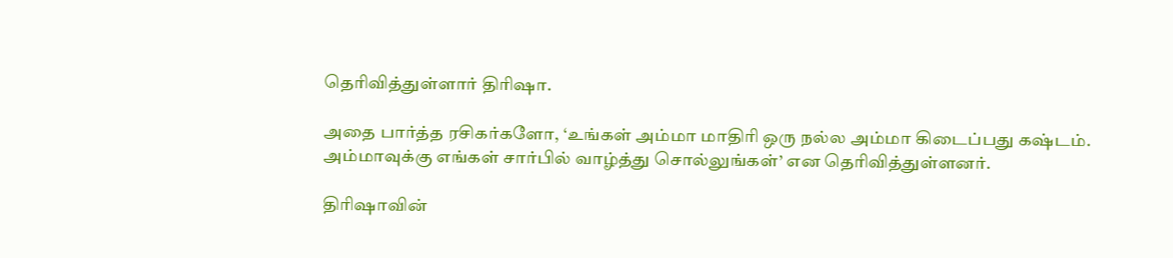தெரிவித்துள்ளார் திரிஷா.

அதை பார்த்த ரசிகர்களோ, ‘உங்கள் அம்மா மாதிரி ஒரு நல்ல அம்மா கிடைப்பது கஷ்டம். அம்மாவுக்கு எங்கள் சார்பில் வாழ்த்து சொல்லுங்கள்’ என தெரிவித்துள்ளனர்.

திரிஷாவின்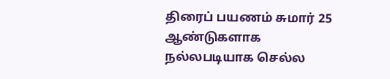திரைப் பயணம் சுமார் 25 ஆண்டுகளாக நல்லபடியாக செல்ல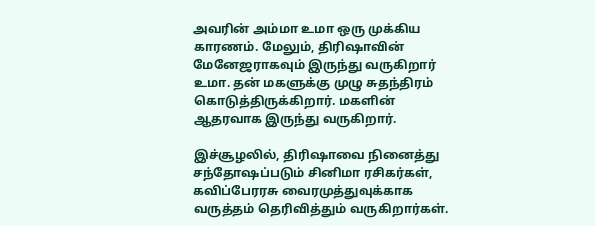அவரின் அம்மா உமா ஒரு முக்கிய காரணம். மேலும், திரிஷாவின் மேனேஜராகவும் இருந்து வருகிறார் உமா. தன் மகளுக்கு முழு சுதந்திரம் கொடுத்திருக்கிறார். மகளின் ஆதரவாக இருந்து வருகிறார்.

இச்சூழலில், திரிஷாவை நினைத்து சந்தோஷப்படும் சினிமா ரசிகர்கள், கவிப்பேரரசு வைரமுத்துவுக்காக வருத்தம் தெரிவித்தும் வருகிறார்கள்.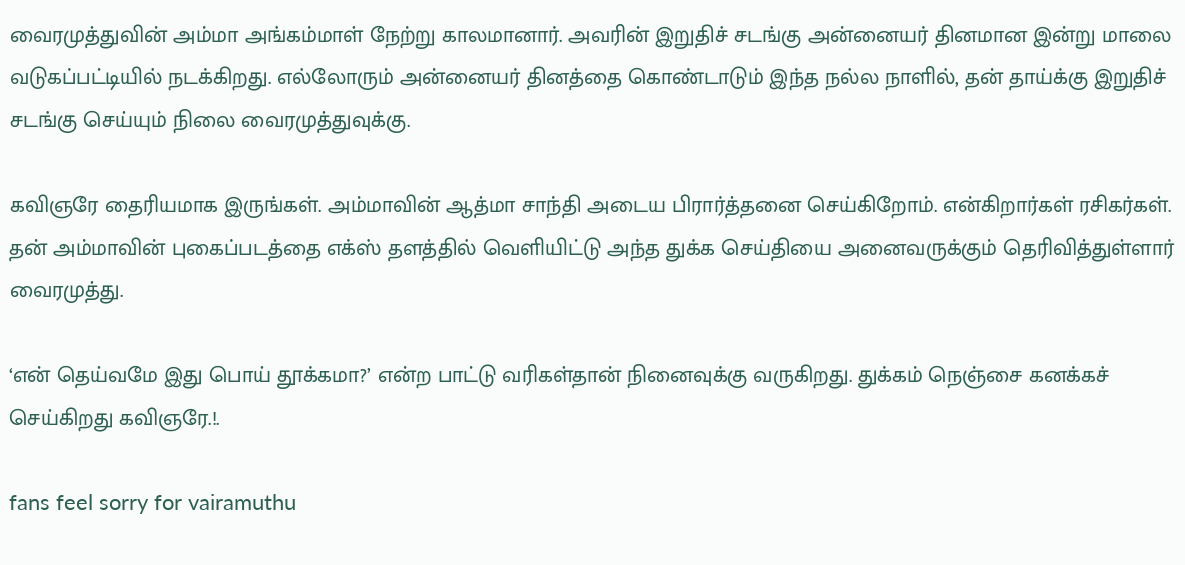வைரமுத்துவின் அம்மா அங்கம்மாள் நேற்று காலமானார். அவரின் இறுதிச் சடங்கு அன்னையர் தினமான இன்று மாலை வடுகப்பட்டியில் நடக்கிறது. எல்லோரும் அன்னையர் தினத்தை கொண்டாடும் இந்த நல்ல நாளில், தன் தாய்க்கு இறுதிச் சடங்கு செய்யும் நிலை வைரமுத்துவுக்கு.

கவிஞரே தைரியமாக இருங்கள். அம்மாவின் ஆத்மா சாந்தி அடைய பிரார்த்தனை செய்கிறோம். என்கிறார்கள் ரசிகர்கள். தன் அம்மாவின் புகைப்படத்தை எக்ஸ் தளத்தில் வெளியிட்டு அந்த துக்க செய்தியை அனைவருக்கும் தெரிவித்துள்ளார் வைரமுத்து.

‘என் தெய்வமே இது பொய் தூக்கமா?’ என்ற பாட்டு வரிகள்தான் நினைவுக்கு வருகிறது. துக்கம் நெஞ்சை கனக்கச் செய்கிறது கவிஞரே.!.

fans feel sorry for vairamuthu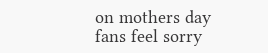on mothers day
fans feel sorry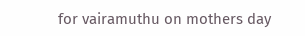for vairamuthu on mothers day